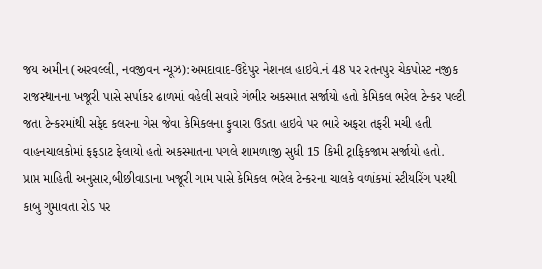જય અમીન (અરવલ્લી, નવજીવન ન્યૂઝ):અમદાવાદ-ઉદેપુર નેશનલ હાઇવે.નં 48 પર રતનપુર ચેકપોસ્ટ નજીક રાજસ્થાનના ખજૂરી પાસે સર્પાકર ઢાળમાં વહેલી સવારે ગંભીર અકસ્માત સર્જાયો હતો કેમિકલ ભરેલ ટેન્કર પલ્ટી જતા ટેન્કરમાંથી સફેદ કલરના ગેસ જેવા કેમિકલના ફુવારા ઉડતા હાઇવે પર ભારે અફરા તફરી મચી હતી વાહનચાલકોમાં ફફડાટ ફેલાયો હતો અકસ્માતના પગલે શામળાજી સુધી 15 કિમી ટ્રાફિકજામ સર્જાયો હતો.
પ્રાપ્ત માહિતી અનુસાર,બીછીવાડાના ખજૂરી ગામ પાસે કેમિકલ ભરેલ ટેન્કરના ચાલકે વળાંકમાં સ્ટીયરિંગ પરથી કાબુ ગુમાવતા રોડ પર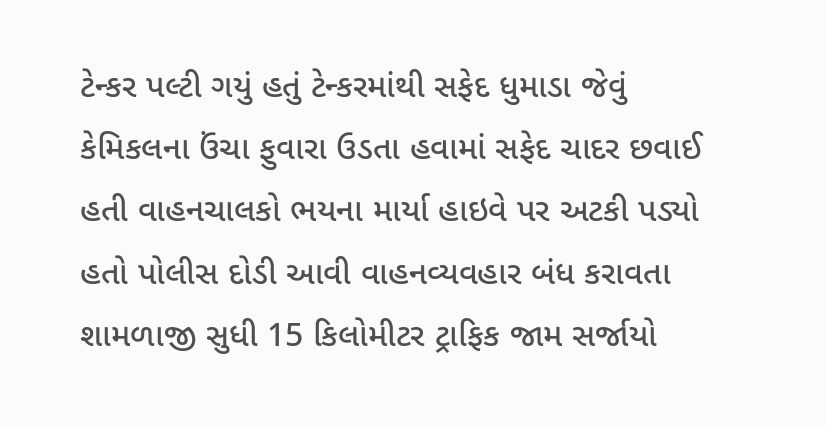ટેન્કર પલ્ટી ગયું હતું ટેન્કરમાંથી સફેદ ધુમાડા જેવું કેમિકલના ઉંચા ફુવારા ઉડતા હવામાં સફેદ ચાદર છવાઈ હતી વાહનચાલકો ભયના માર્યા હાઇવે પર અટકી પડ્યો હતો પોલીસ દોડી આવી વાહનવ્યવહાર બંધ કરાવતા શામળાજી સુધી 15 કિલોમીટર ટ્રાફિક જામ સર્જાયો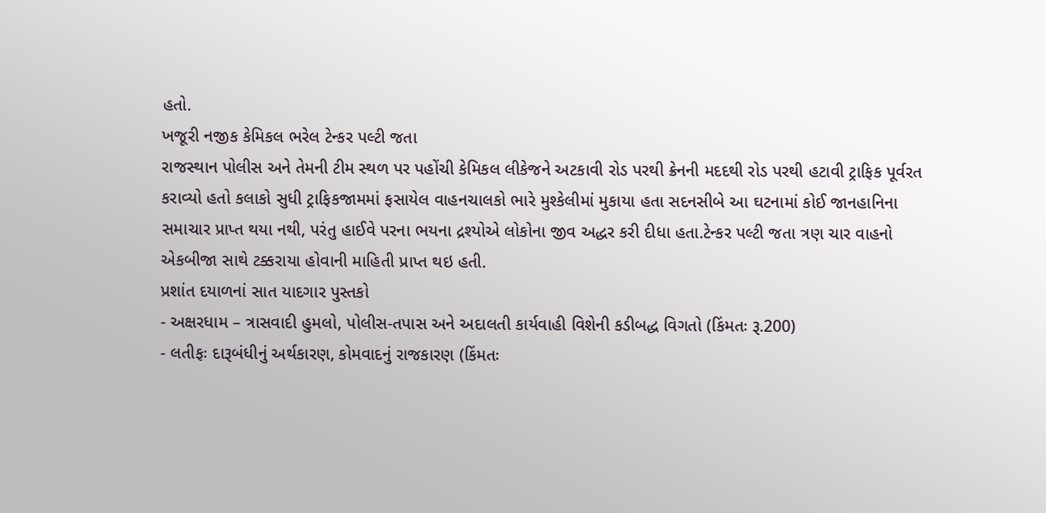હતો.
ખજૂરી નજીક કેમિકલ ભરેલ ટેન્કર પલ્ટી જતા
રાજસ્થાન પોલીસ અને તેમની ટીમ સ્થળ પર પહોંચી કેમિકલ લીકેજને અટકાવી રોડ પરથી ક્રેનની મદદથી રોડ પરથી હટાવી ટ્રાફિક પૂર્વરત કરાવ્યો હતો કલાકો સુધી ટ્રાફિકજામમાં ફસાયેલ વાહનચાલકો ભારે મુશ્કેલીમાં મુકાયા હતા સદનસીબે આ ઘટનામાં કોઈ જાનહાનિના સમાચાર પ્રાપ્ત થયા નથી, પરંતુ હાઈવે પરના ભયના દ્રશ્યોએ લોકોના જીવ અદ્ધર કરી દીધા હતા.ટેન્કર પલ્ટી જતા ત્રણ ચાર વાહનો એકબીજા સાથે ટક્કરાયા હોવાની માહિતી પ્રાપ્ત થઇ હતી.
પ્રશાંત દયાળનાં સાત યાદગાર પુસ્તકો
- અક્ષરધામ – ત્રાસવાદી હુમલો, પોલીસ-તપાસ અને અદાલતી કાર્યવાહી વિશેની કડીબદ્ધ વિગતો (કિંમતઃ રૂ.200)
- લતીફઃ દારૂબંધીનું અર્થકારણ, કોમવાદનું રાજકારણ (કિંમતઃ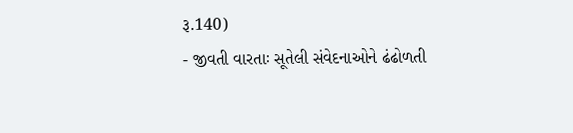રૂ.140)
- જીવતી વારતાઃ સૂતેલી સંવેદનાઓને ઢંઢોળતી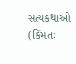સત્યકથાઓ (કિંમતઃ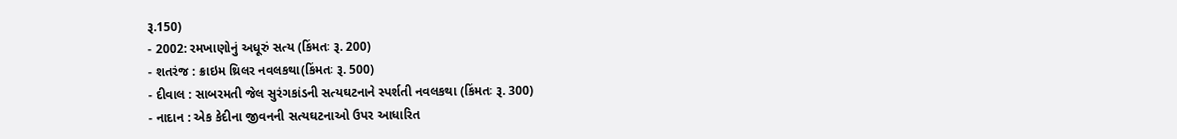રૂ.150)
- 2002: રમખાણોનું અધૂરું સત્ય (કિંમતઃ રૂ. 200)
- શતરંજ : ક્રાઇમ થ્રિલર નવલકથા(કિંમતઃ રૂ. 500)
- દીવાલ : સાબરમતી જેલ સુરંગકાંડની સત્યઘટનાને સ્પર્શતી નવલકથા (કિંમતઃ રૂ. 300)
- નાદાન : એક કેદીના જીવનની સત્યઘટનાઓ ઉપર આધારિત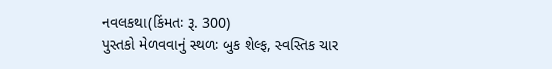નવલકથા(કિંમતઃ રૂ. 300)
પુસ્તકો મેળવવાનું સ્થળઃ બુક શેલ્ફ, સ્વસ્તિક ચાર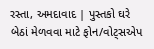રસ્તા, અમદાવાદ | પુસ્તકો ઘરે બેઠાં મેળવવા માટે ફોન/વોટ્સએપ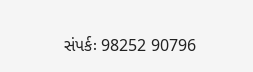સંપર્કઃ 98252 90796